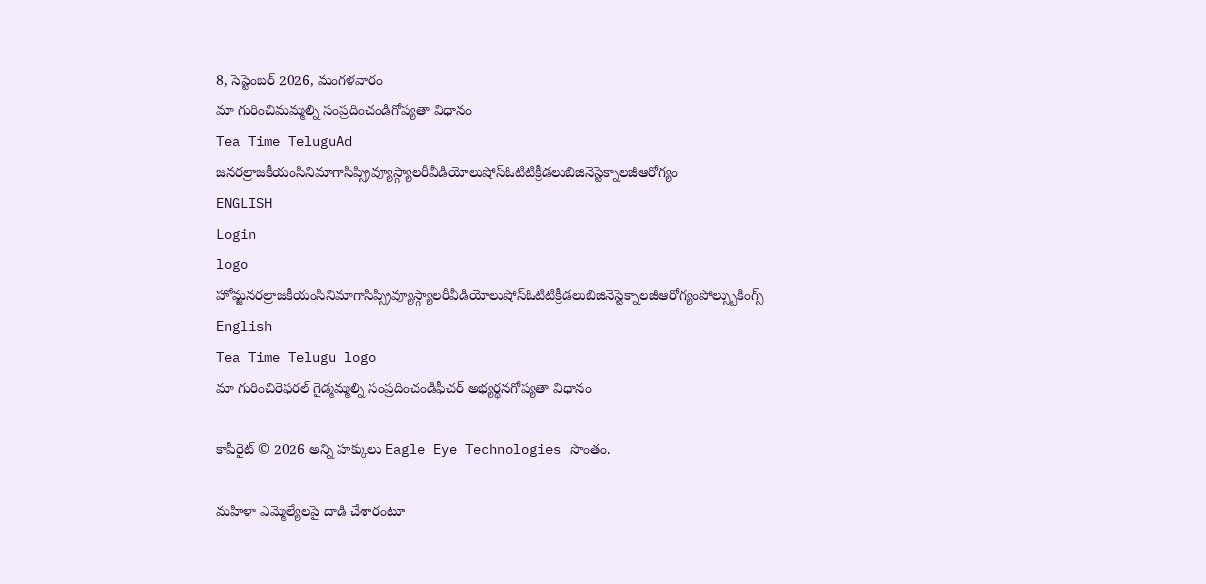8, సెప్టెంబర్ 2026, మంగళవారం
మా గురించిమమ్మల్ని సంప్రదించండిగోప్యతా విధానం
Tea Time TeluguAd
జనరల్రాజకీయంసినిమాగాసిప్స్రివ్యూస్గ్యాలరీవీడియోలుషోస్ఓటిటిక్రీడలుబిజినెస్టెక్నాలజీఆరోగ్యం
ENGLISH
Login
logo
హోమ్జనరల్రాజకీయంసినిమాగాసిప్స్రివ్యూస్గ్యాలరీవీడియోలుషోస్ఓటిటిక్రీడలుబిజినెస్టెక్నాలజీఆరోగ్యంపోల్స్బుకింగ్స్
English
Tea Time Telugu logo
మా గురించిరెఫరల్ గైడ్మమ్మల్ని సంప్రదించండిఫీచర్ అభ్యర్థనగోప్యతా విధానం

కాపీరైట్ © 2026 అన్ని హక్కులు Eagle Eye Technologies సొంతం.

మహిళా ఎమ్మెల్యేలపై దాడి చేశారంటూ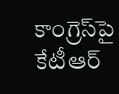కాంగ్రెస్‌పై కేటీఆర్‌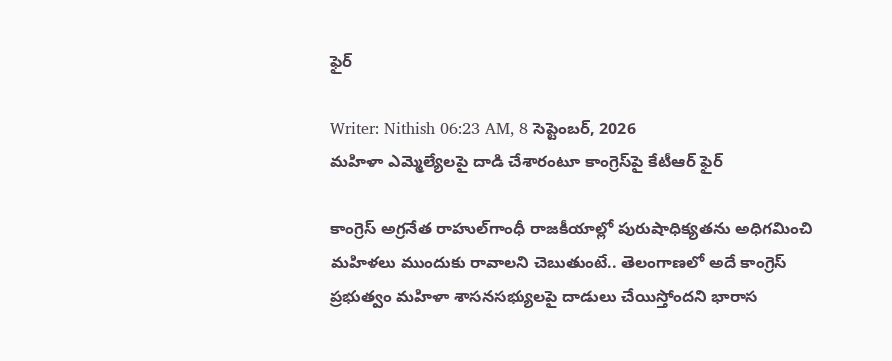ఫైర్‌

Writer: Nithish 06:23 AM, 8 సెప్టెంబర్, 2026
మహిళా ఎమ్మెల్యేలపై దాడి చేశారంటూ కాంగ్రెస్‌పై కేటీఆర్‌ ఫైర్‌

కాంగ్రెస్‌ అగ్రనేత రాహుల్‌గాంధీ రాజకీయాల్లో పురుషాధిక్యతను అధిగమించి మహిళలు ముందుకు రావాలని చెబుతుంటే.. తెలంగాణలో అదే కాంగ్రెస్‌ ప్రభుత్వం మహిళా శాసనసభ్యులపై దాడులు చేయిస్తోందని భారాస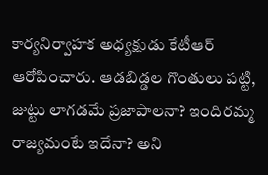కార్యనిర్వాహక అధ్యక్షుడు కేటీఆర్‌ ఆరోపించారు. ఆడబిడ్డల గొంతులు పట్టి, జుట్టు లాగడమే ప్రజాపాలనా? ఇందిరమ్మ రాజ్యమంటే ఇదేనా? అని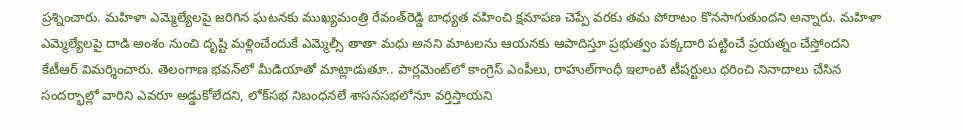ప్రశ్నించారు. మహిళా ఎమ్మెల్యేలపై జరిగిన ఘటనకు ముఖ్యమంత్రి రేవంత్‌రెడ్డి బాధ్యత వహించి క్షమాపణ చెప్పే వరకు తమ పోరాటం కొనసాగుతుందని అన్నారు. మహిళా ఎమ్మెల్యేలపై దాడి అంశం నుంచి దృష్టి మళ్లించేందుకే ఎమ్మెల్సీ తాతా మధు అనని మాటలను ఆయనకు ఆపాదిస్తూ ప్రభుత్వం పక్కదారి పట్టించే ప్రయత్నం చేస్తోందని కేటీఆర్‌ విమర్శించారు. తెలంగాణ భవన్‌లో మీడియాతో మాట్లాడుతూ.. పార్లమెంట్‌లో కాంగ్రెస్‌ ఎంపీలు, రాహుల్‌గాంధీ ఇలాంటి టీషర్టులు ధరించి నినాదాలు చేసిన సందర్భాల్లో వారిని ఎవరూ అడ్డుకోలేదని, లోక్‌సభ నిబంధనలే శాసనసభలోనూ వర్తిస్తాయని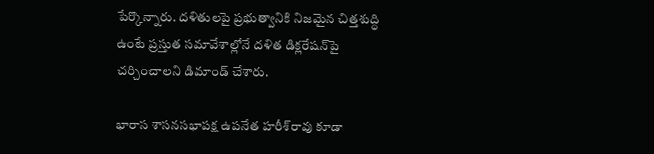పేర్కొన్నారు. దళితులపై ప్రభుత్వానికి నిజమైన చిత్తశుద్ధి ఉంటే ప్రస్తుత సమావేశాల్లోనే దళిత డిక్లరేషన్‌పై చర్చించాలని డిమాండ్‌ చేశారు.

భారాస శాసనసభాపక్ష ఉపనేత హరీశ్‌రావు కూడా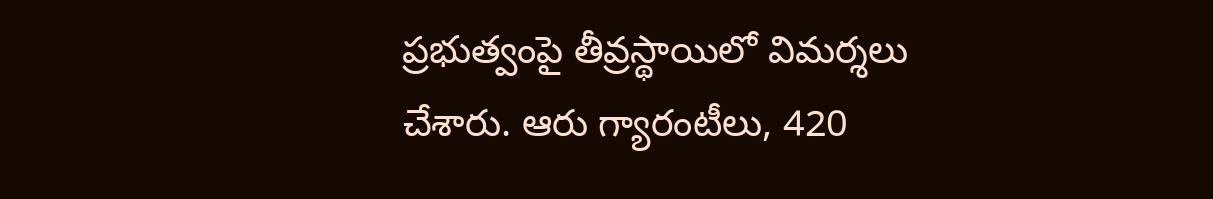ప్రభుత్వంపై తీవ్రస్థాయిలో విమర్శలు చేశారు. ఆరు గ్యారంటీలు, 420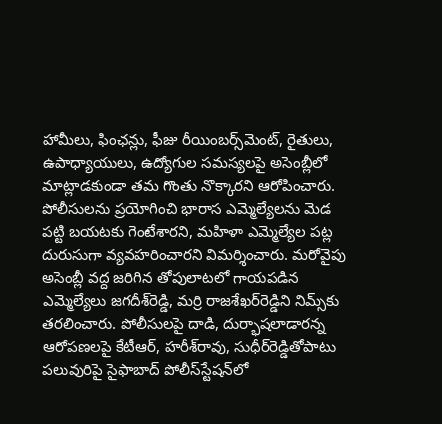హామీలు, ఫింఛన్లు, ఫీజు రీయింబర్స్‌మెంట్‌, రైతులు, ఉపాధ్యాయులు, ఉద్యోగుల సమస్యలపై అసెంబ్లీలో మాట్లాడకుండా తమ గొంతు నొక్కారని ఆరోపించారు. పోలీసులను ప్రయోగించి భారాస ఎమ్మెల్యేలను మెడ పట్టి బయటకు గెంటేశారని, మహిళా ఎమ్మెల్యేల పట్ల దురుసుగా వ్యవహరించారని విమర్శించారు. మరోవైపు అసెంబ్లీ వద్ద జరిగిన తోపులాటలో గాయపడిన ఎమ్మెల్యేలు జగదీశ్‌రెడ్డి, మర్రి రాజశేఖర్‌రెడ్డిని నిమ్స్‌కు తరలించారు. పోలీసులపై దాడి, దుర్భాషలాడారన్న ఆరోపణలపై కేటీఆర్‌, హరీశ్‌రావు, సుధీర్‌రెడ్డితోపాటు పలువురిపై సైఫాబాద్‌ పోలీస్‌స్టేషన్‌లో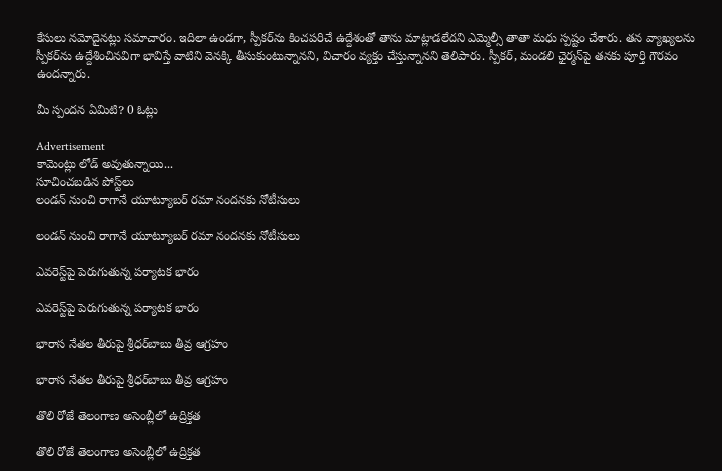కేసులు నమోదైనట్లు సమాచారం. ఇదిలా ఉండగా, స్పీకర్‌ను కించపరిచే ఉద్దేశంతో తాను మాట్లాడలేదని ఎమ్మెల్సీ తాతా మధు స్పష్టం చేశారు. తన వ్యాఖ్యలను స్పీకర్‌ను ఉద్దేశించినవిగా భావిస్తే వాటిని వెనక్కి తీసుకుంటున్నానని, విచారం వ్యక్తం చేస్తున్నానని తెలిపారు. స్పీకర్‌, మండలి ఛైర్మన్‌పై తనకు పూర్తి గౌరవం ఉందన్నారు.

మీ స్పందన ఏమిటి? 0 ఓట్లు

Advertisement
కామెంట్లు లోడ్ అవుతున్నాయి...
సూచించబడిన పోస్ట్‌లు
లండన్‌ నుంచి రాగానే యూట్యూబర్‌ రమా నందనకు నోటీసులు

లండన్‌ నుంచి రాగానే యూట్యూబర్‌ రమా నందనకు నోటీసులు

ఎవరెస్ట్‌పై పెరుగుతున్న పర్యాటక భారం

ఎవరెస్ట్‌పై పెరుగుతున్న పర్యాటక భారం

భారాస నేతల తీరుపై శ్రీధర్‌బాబు తీవ్ర ఆగ్రహం

భారాస నేతల తీరుపై శ్రీధర్‌బాబు తీవ్ర ఆగ్రహం

తొలి రోజే తెలంగాణ అసెంబ్లీలో ఉద్రిక్తత

తొలి రోజే తెలంగాణ అసెంబ్లీలో ఉద్రిక్తత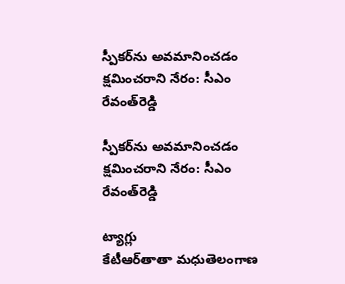స్పీకర్‌ను అవమానించడం క్షమించరాని నేరం: సీఎం రేవంత్‌రెడ్డి

స్పీకర్‌ను అవమానించడం క్షమించరాని నేరం: సీఎం రేవంత్‌రెడ్డి

ట్యాగ్లు
కేటీఆర్‌తాతా మధుతెలంగాణ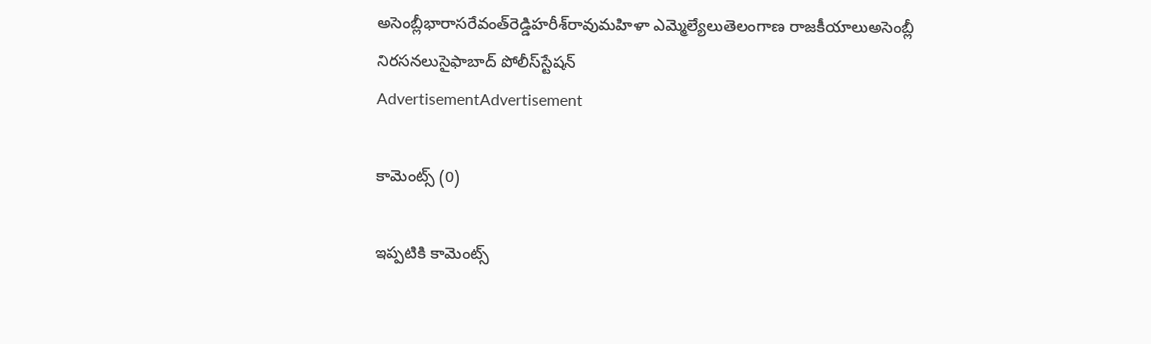అసెంబ్లీభారాసరేవంత్‌రెడ్డిహరీశ్‌రావుమహిళా ఎమ్మెల్యేలుతెలంగాణ రాజకీయాలుఅసెంబ్లీ నిరసనలుసైఫాబాద్‌ పోలీస్‌స్టేషన్
AdvertisementAdvertisement

కామెంట్స్ (0)

ఇప్పటికి కామెంట్స్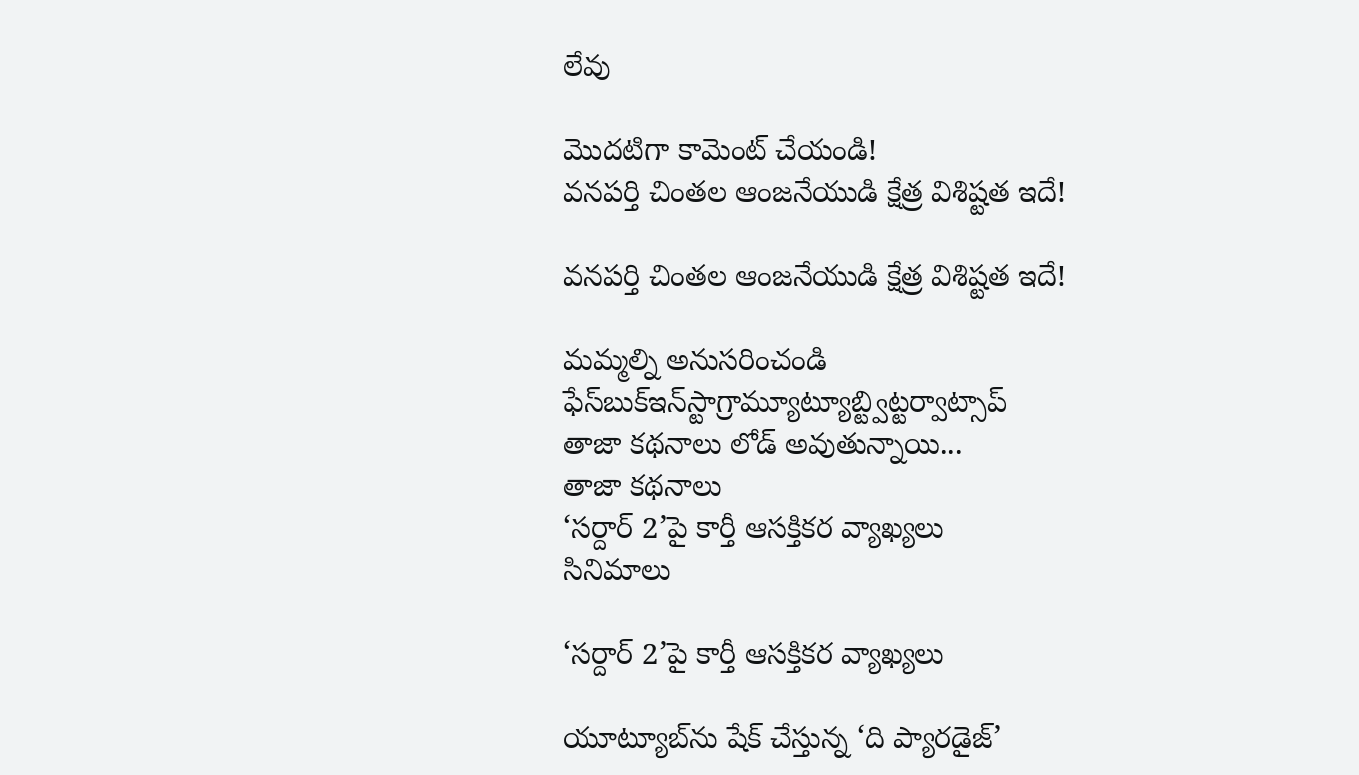లేవు

మొదటిగా కామెంట్ చేయండి!
వనపర్తి చింతల ఆంజనేయుడి క్షేత్ర విశిష్టత ఇదే!

వనపర్తి చింతల ఆంజనేయుడి క్షేత్ర విశిష్టత ఇదే!

మమ్మల్ని అనుసరించండి
ఫేస్‌బుక్ఇన్‌స్టాగ్రామ్యూట్యూబ్ట్విట్టర్వాట్సాప్
తాజా కథనాలు లోడ్ అవుతున్నాయి...
తాజా కథనాలు
‘సర్దార్ 2’పై కార్తీ ఆసక్తికర వ్యాఖ్యలు
సినిమాలు

‘సర్దార్ 2’పై కార్తీ ఆసక్తికర వ్యాఖ్యలు

యూట్యూబ్‌ను షేక్ చేస్తున్న ‘ది ప్యారడైజ్’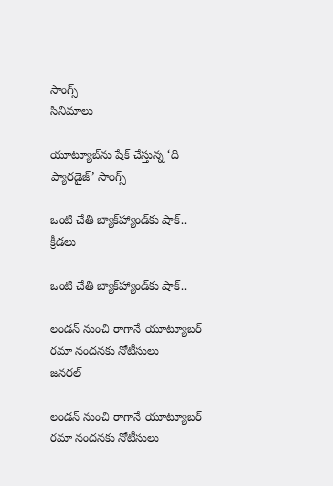సాంగ్స్
సినిమాలు

యూట్యూబ్‌ను షేక్ చేస్తున్న ‘ది ప్యారడైజ్’ సాంగ్స్

ఒంటి చేతి బ్యాక్‌హ్యాండ్‌కు షాక్‌..
క్రీడలు

ఒంటి చేతి బ్యాక్‌హ్యాండ్‌కు షాక్‌..

లండన్‌ నుంచి రాగానే యూట్యూబర్‌ రమా నందనకు నోటీసులు
జనరల్

లండన్‌ నుంచి రాగానే యూట్యూబర్‌ రమా నందనకు నోటీసులు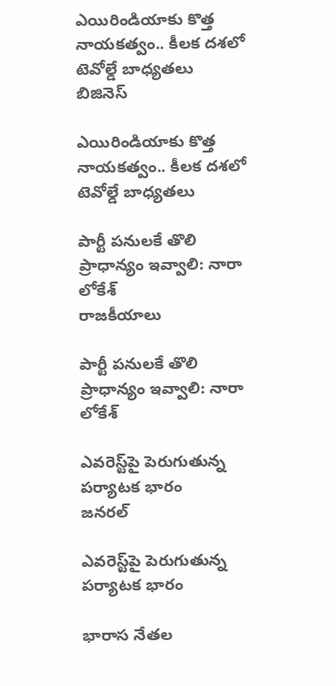ఎయిరిండియాకు కొత్త నాయకత్వం.. కీలక దశలో టెవోల్డే బాధ్యతలు
బిజినెస్

ఎయిరిండియాకు కొత్త నాయకత్వం.. కీలక దశలో టెవోల్డే బాధ్యతలు

పార్టీ పనులకే తొలి ప్రాధాన్యం ఇవ్వాలి: నారా లోకేశ్‌
రాజకీయాలు

పార్టీ పనులకే తొలి ప్రాధాన్యం ఇవ్వాలి: నారా లోకేశ్‌

ఎవరెస్ట్‌పై పెరుగుతున్న పర్యాటక భారం
జనరల్

ఎవరెస్ట్‌పై పెరుగుతున్న పర్యాటక భారం

భారాస నేతల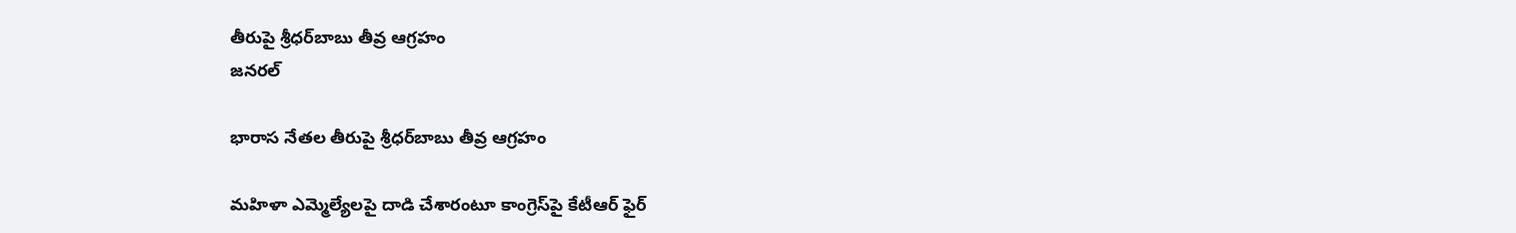తీరుపై శ్రీధర్‌బాబు తీవ్ర ఆగ్రహం
జనరల్

భారాస నేతల తీరుపై శ్రీధర్‌బాబు తీవ్ర ఆగ్రహం

మహిళా ఎమ్మెల్యేలపై దాడి చేశారంటూ కాంగ్రెస్‌పై కేటీఆర్‌ ఫైర్‌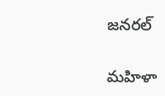జనరల్

మహిళా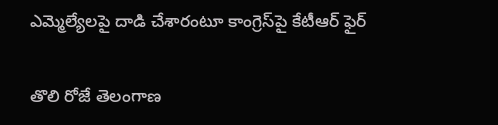ఎమ్మెల్యేలపై దాడి చేశారంటూ కాంగ్రెస్‌పై కేటీఆర్‌ ఫైర్‌

తొలి రోజే తెలంగాణ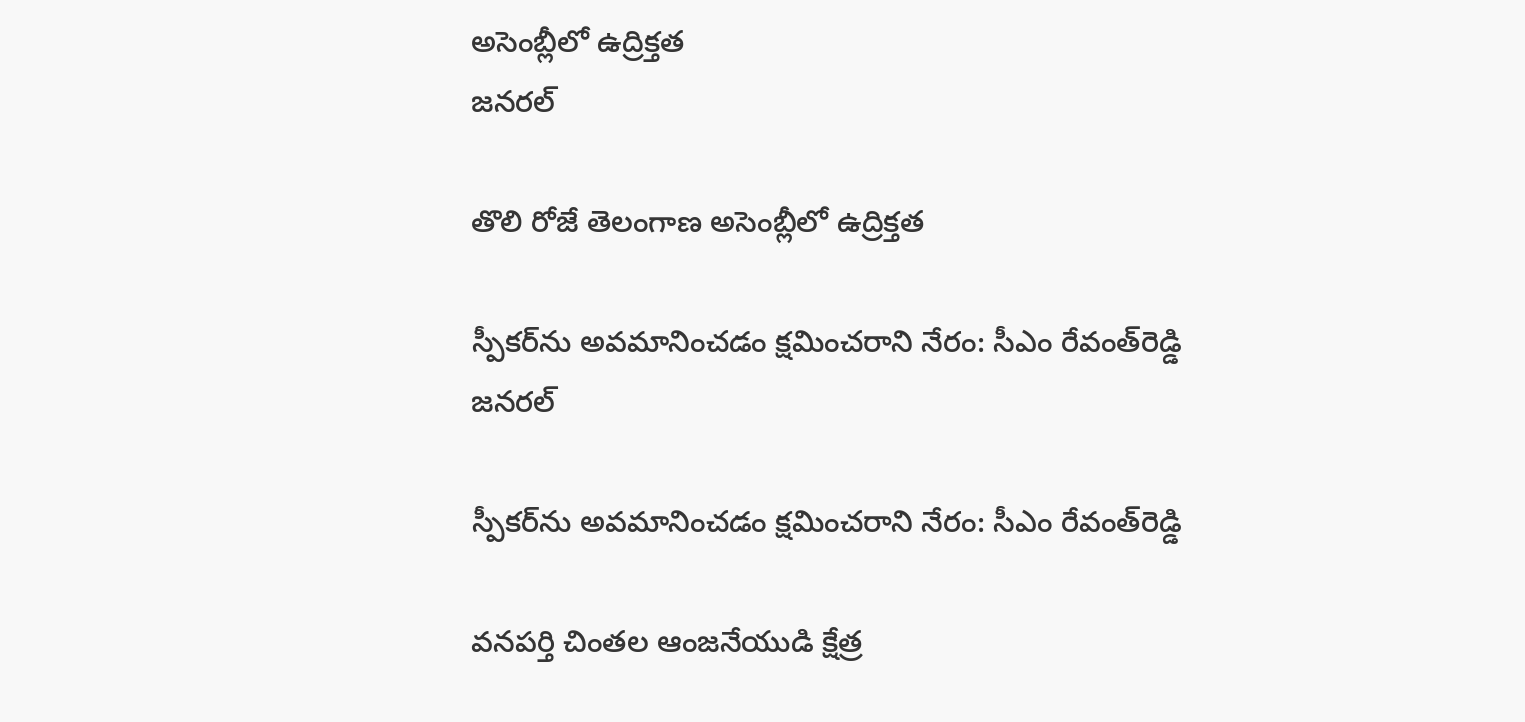అసెంబ్లీలో ఉద్రిక్తత
జనరల్

తొలి రోజే తెలంగాణ అసెంబ్లీలో ఉద్రిక్తత

స్పీకర్‌ను అవమానించడం క్షమించరాని నేరం: సీఎం రేవంత్‌రెడ్డి
జనరల్

స్పీకర్‌ను అవమానించడం క్షమించరాని నేరం: సీఎం రేవంత్‌రెడ్డి

వనపర్తి చింతల ఆంజనేయుడి క్షేత్ర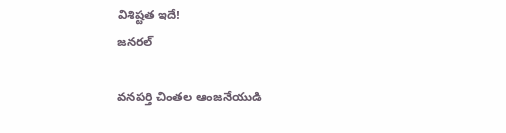విశిష్టత ఇదే!
జనరల్

వనపర్తి చింతల ఆంజనేయుడి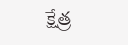క్షేత్ర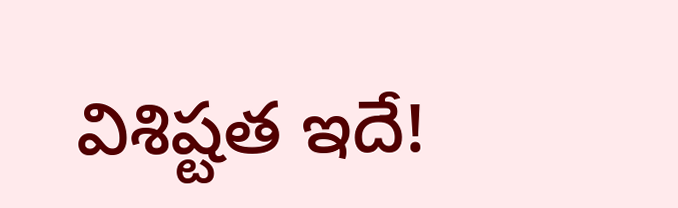విశిష్టత ఇదే!